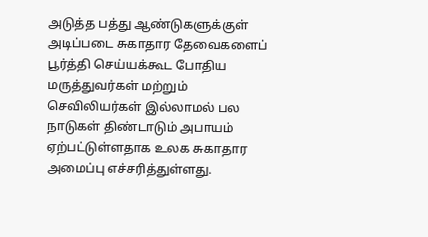அடுத்த பத்து ஆண்டுகளுக்குள் அடிப்படை சுகாதார தேவைகளைப் பூர்த்தி செய்யக்கூட போதிய மருத்துவர்கள் மற்றும் செவிலியர்கள் இல்லாமல் பல நாடுகள் திண்டாடும் அபாயம் ஏற்பட்டுள்ளதாக உலக சுகாதார அமைப்பு எச்சரித்துள்ளது.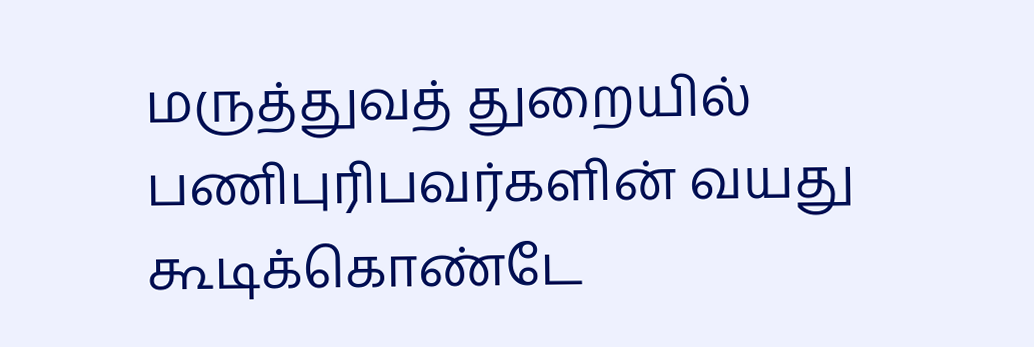மருத்துவத் துறையில் பணிபுரிபவர்களின் வயது கூடிக்கொண்டே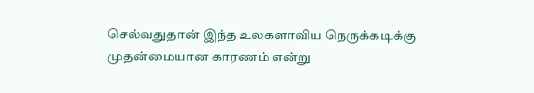செல்வதுதான் இந்த உலகளாவிய நெருக்கடிக்கு முதன்மையான காரணம் என்று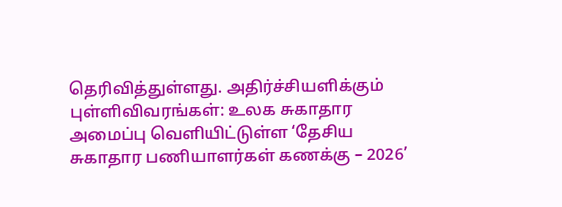தெரிவித்துள்ளது. அதிர்ச்சியளிக்கும் புள்ளிவிவரங்கள்: உலக சுகாதார அமைப்பு வெளியிட்டுள்ள ‘தேசிய சுகாதார பணியாளர்கள் கணக்கு – 2026’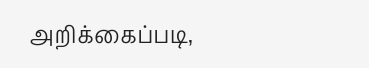அறிக்கைப்படி,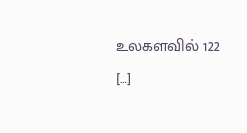உலகளவில் 122 […]